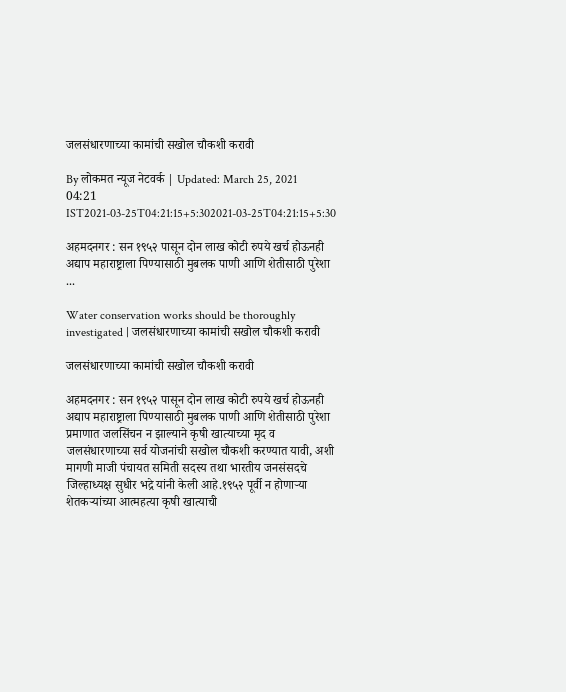जलसंधारणाच्या कामांची सखोल चौकशी करावी

By लोकमत न्यूज नेटवर्क | Updated: March 25, 2021 04:21 IST2021-03-25T04:21:15+5:302021-03-25T04:21:15+5:30

अहमदनगर : सन १९५२ पासून दोन लाख कोटी रुपये खर्च होऊनही अद्याप महाराष्ट्राला पिण्यासाठी मुबलक पाणी आणि शेतीसाठी पुरेशा ...

Water conservation works should be thoroughly investigated | जलसंधारणाच्या कामांची सखोल चौकशी करावी

जलसंधारणाच्या कामांची सखोल चौकशी करावी

अहमदनगर : सन १९५२ पासून दोन लाख कोटी रुपये खर्च होऊनही अद्याप महाराष्ट्राला पिण्यासाठी मुबलक पाणी आणि शेतीसाठी पुरेशा प्रमाणात जलसिंचन न झाल्याने कृषी खात्याच्या मृद व जलसंधारणाच्या सर्व योजनांची सखोल चौकशी करण्यात यावी, अशी मागणी माजी पंचायत समिती सदस्य तथा भारतीय जनसंसदचे जिल्हाध्यक्ष सुधीर भद्रे यांनी केली आहे.१९५२ पूर्वी न होणाऱ्या शेतकऱ्यांच्या आत्महत्या कृषी खात्याची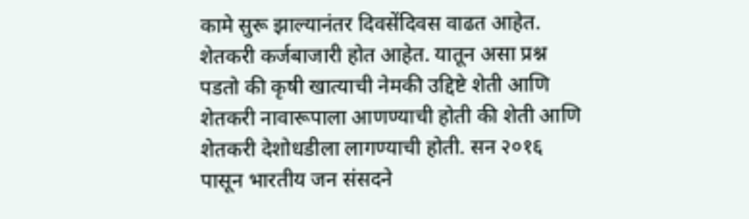कामे सुरू झाल्यानंतर दिवसेंदिवस वाढत आहेत. शेतकरी कर्जबाजारी होत आहेत. यातून असा प्रश्न पडतो की कृषी खात्याची नेमकी उद्दिष्टे शेती आणि शेतकरी नावारूपाला आणण्याची होती की शेती आणि शेतकरी देशोधडीला लागण्याची होती. सन २०१६ पासून भारतीय जन संसदने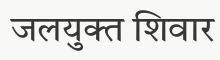जलयुक्त शिवार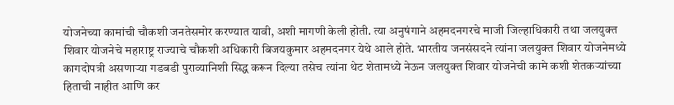योजनेच्या कामांची चौकशी जनतेसमोर करण्यात यावी, अशी मागणी केली होती. त्या अनुषंगाने अहमदनगरचे माजी जिल्हाधिकारी तथा जलयुक्त शिवार योजनेचे महाराष्ट्र राज्याचे चौकशी अधिकारी बिजयकुमार अहमदनगर येथे आले होते. भारतीय जनसंसदने त्यांना जलयुक्त शिवार योजनेमध्ये कागदोपत्री असणाऱ्या गडबडी पुराव्यानिशी सिद्ध करून दिल्या तसेच त्यांना थेट शेतामध्ये नेऊन जलयुक्त शिवार योजनेची कामे कशी शेतकऱ्यांच्या हिताची नाहीत आणि कर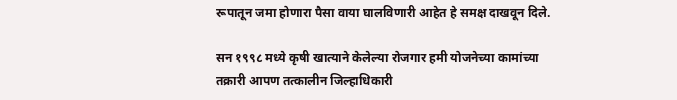रूपातून जमा होणारा पैसा वाया घालविणारी आहेत हे समक्ष दाखवून दिले.

सन १९९८ मध्ये कृषी खात्याने केलेल्या रोजगार हमी योजनेच्या कामांच्या तक्रारी आपण तत्कालीन जिल्हाधिकारी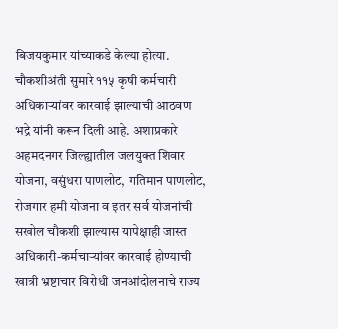बिजयकुमार यांच्याकडे केल्या होत्या. चौकशीअंती सुमारे ११५ कृषी कर्मचारी अधिकाऱ्यांवर कारवाई झाल्याची आठवण भद्रे यांनी करून दिली आहे. अशाप्रकारे अहमदनगर जिल्ह्यातील जलयुक्त शिवार योजना, वसुंधरा पाणलोट, गतिमान पाणलोट, रोजगार हमी योजना व इतर सर्व योजनांची सखोल चौकशी झाल्यास यापेक्षाही जास्त अधिकारी-कर्मचाऱ्यांवर कारवाई होण्याची खात्री भ्रष्टाचार विरोधी जनआंदोलनाचे राज्य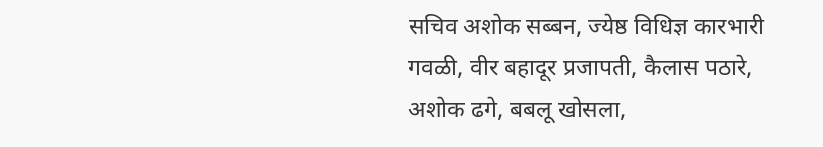सचिव अशोक सब्बन, ज्येष्ठ विधिज्ञ कारभारी गवळी, वीर बहादूर प्रजापती, कैलास पठारे, अशोक ढगे, बबलू खोसला,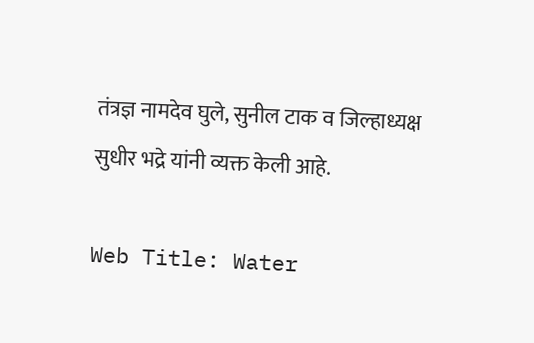तंत्रज्ञ नामदेव घुले, सुनील टाक व जिल्हाध्यक्ष सुधीर भद्रे यांनी व्यक्त केली आहे.

Web Title: Water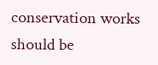conservation works should be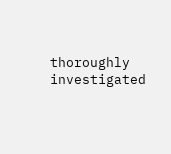thoroughly investigated